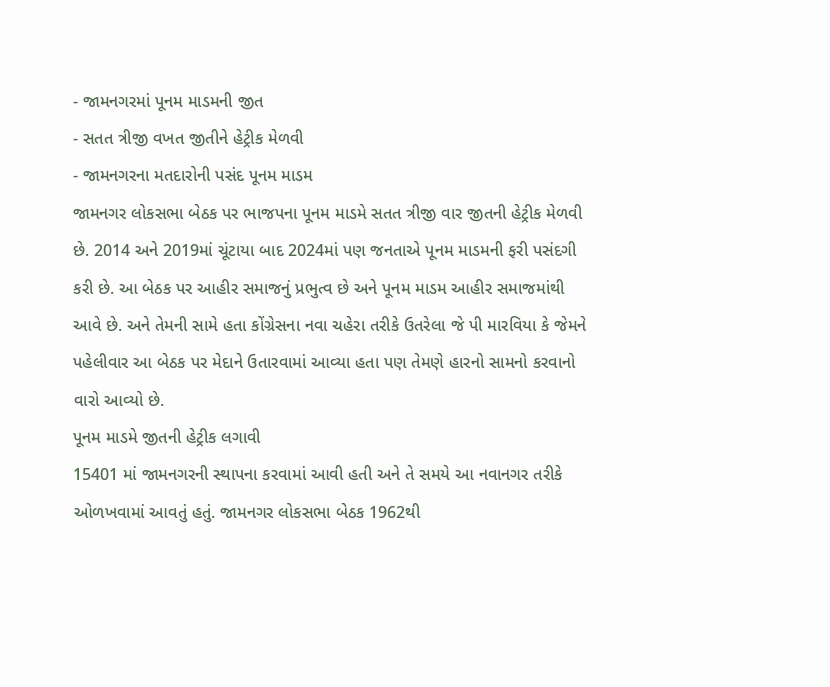- જામનગરમાં પૂનમ માડમની જીત
- સતત ત્રીજી વખત જીતીને હેટ્રીક મેળવી
- જામનગરના મતદારોની પસંદ પૂનમ માડમ
જામનગર લોકસભા બેઠક પર ભાજપના પૂનમ માડમે સતત ત્રીજી વાર જીતની હેટ્રીક મેળવી છે. 2014 અને 2019માં ચૂંટાયા બાદ 2024માં પણ જનતાએ પૂનમ માડમની ફરી પસંદગી કરી છે. આ બેઠક પર આહીર સમાજનું પ્રભુત્વ છે અને પૂનમ માડમ આહીર સમાજમાંથી આવે છે. અને તેમની સામે હતા કોંગ્રેસના નવા ચહેરા તરીકે ઉતરેલા જે પી મારવિયા કે જેમને પહેલીવાર આ બેઠક પર મેદાને ઉતારવામાં આવ્યા હતા પણ તેમણે હારનો સામનો કરવાનો વારો આવ્યો છે.
પૂનમ માડમે જીતની હેટ્રીક લગાવી
15401 માં જામનગરની સ્થાપના કરવામાં આવી હતી અને તે સમયે આ નવાનગર તરીકે ઓળખવામાં આવતું હતું. જામનગર લોકસભા બેઠક 1962થી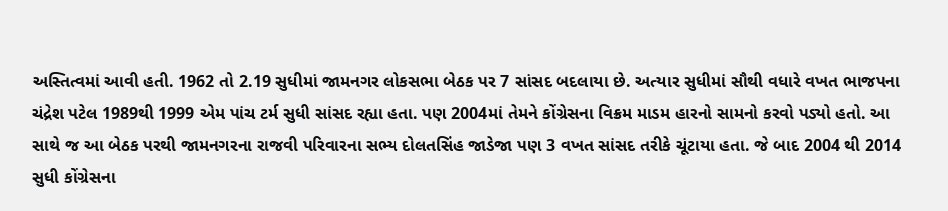અસ્તિત્વમાં આવી હતી. 1962 તો 2.19 સુધીમાં જામનગર લોકસભા બેઠક પર 7 સાંસદ બદલાયા છે. અત્યાર સુધીમાં સૌથી વધારે વખત ભાજપના ચંદ્રેશ પટેલ 1989થી 1999 એમ પાંચ ટર્મ સુધી સાંસદ રહ્યા હતા. પણ 2004માં તેમને કોંગ્રેસના વિક્રમ માડમ હારનો સામનો કરવો પડ્યો હતો. આ સાથે જ આ બેઠક પરથી જામનગરના રાજવી પરિવારના સભ્ય દોલતસિંહ જાડેજા પણ 3 વખત સાંસદ તરીકે ચૂંટાયા હતા. જે બાદ 2004 થી 2014 સુધી કોંગ્રેસના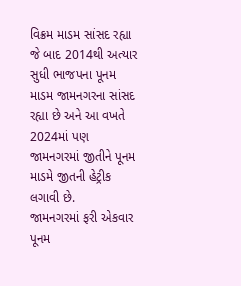વિક્રમ માડમ સાંસદ રહ્યા જે બાદ 2014થી અત્યાર સુધી ભાજપના પૂનમ માડમ જામનગરના સાંસદ રહ્યા છે અને આ વખતે 2024માં પણ જામનગરમાં જીતીને પૂનમ માડમે જીતની હેટ્રીક લગાવી છે.
જામનગરમાં ફરી એકવાર પૂનમ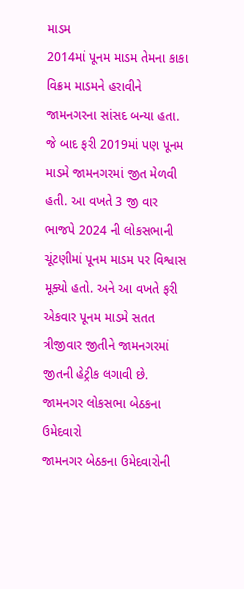માડમ
2014માં પૂનમ માડમ તેમના કાકા વિક્રમ માડમને હરાવીને જામનગરના સાંસદ બન્યા હતા. જે બાદ ફરી 2019માં પણ પૂનમ માડમે જામનગરમાં જીત મેળવી હતી. આ વખતે 3 જી વાર ભાજપે 2024 ની લોકસભાની ચૂંટણીમાં પૂનમ માડમ પર વિશ્વાસ મૂક્યો હતો. અને આ વખતે ફરી એકવાર પૂનમ માડમે સતત ત્રીજીવાર જીતીને જામનગરમાં જીતની હેટ્રીક લગાવી છે.
જામનગર લોકસભા બેઠકના ઉમેદવારો
જામનગર બેઠકના ઉમેદવારોની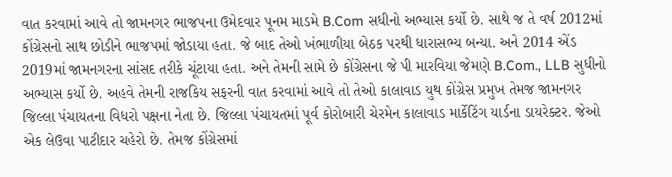વાત કરવામાં આવે તો જામનગર ભાજપના ઉમેદવાર પૂનમ માડમે B.Com સધીનો અભ્યાસ કર્યો છે. સાથે જ તે વર્ષ 2012માં કોંગ્રેસનો સાથ છોડીને ભાજપમાં જોડાયા હતા. જે બાદ તેઓ ખંભાળીયા બેઠક પરથી ધારાસભ્ય બન્યા. અને 2014 એંડ 2019માં જામનગરના સાંસદ તરીકે ચૂંટાયા હતા. અને તેમની સામે છે કોંગ્રેસના જે પી મારવિયા જેમણે B.Com., LLB સુધીનો અભ્યાસ કર્યો છે. અહવે તેમની રાજકિય સફરની વાત કરવામાં આવે તો તેઓ કાલાવાડ યુથ કોંગ્રેસ પ્રમુખ તેમજ જામનગર જિલ્લા પંચાયતના વિધરો પક્ષના નેતા છે. જિલ્લા પંચાયતમાં પૂર્વ કોરોબારી ચેરમેન કાલાવાડ માર્કેટિંગ યાર્ડના ડાયરેક્ટર. જેઓ એક લેઉવા પાટીદાર ચહેરો છે. તેમજ કોંગ્રેસમાં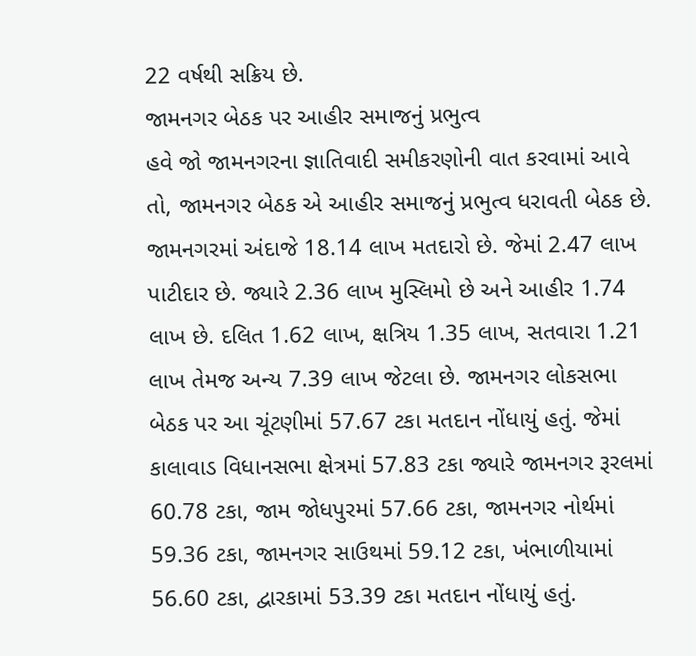22 વર્ષથી સક્રિય છે.
જામનગર બેઠક પર આહીર સમાજનું પ્રભુત્વ
હવે જો જામનગરના જ્ઞાતિવાદી સમીકરણોની વાત કરવામાં આવે તો, જામનગર બેઠક એ આહીર સમાજનું પ્રભુત્વ ધરાવતી બેઠક છે. જામનગરમાં અંદાજે 18.14 લાખ મતદારો છે. જેમાં 2.47 લાખ પાટીદાર છે. જ્યારે 2.36 લાખ મુસ્લિમો છે અને આહીર 1.74 લાખ છે. દલિત 1.62 લાખ, ક્ષત્રિય 1.35 લાખ, સતવારા 1.21 લાખ તેમજ અન્ય 7.39 લાખ જેટલા છે. જામનગર લોકસભા બેઠક પર આ ચૂંટણીમાં 57.67 ટકા મતદાન નોંધાયું હતું. જેમાં કાલાવાડ વિધાનસભા ક્ષેત્રમાં 57.83 ટકા જ્યારે જામનગર રૂરલમાં 60.78 ટકા, જામ જોધપુરમાં 57.66 ટકા, જામનગર નોર્થમાં 59.36 ટકા, જામનગર સાઉથમાં 59.12 ટકા, ખંભાળીયામાં 56.60 ટકા, દ્વારકામાં 53.39 ટકા મતદાન નોંધાયું હતું.